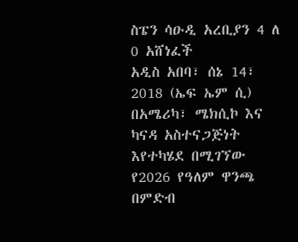ስፔን ሳዑዲ አረቢያን 4 ለ 0 አሸነፈች
አዲስ አበባ፣ ሰኔ 14፣ 2018 (ኤፍ ኤም ሲ) በአሜሪካ፣ ሜክሲኮ እና ካናዳ አስተናጋጅነት እየተካሄደ በሚገኘው የ2026 የዓለም ዋንጫ በምድብ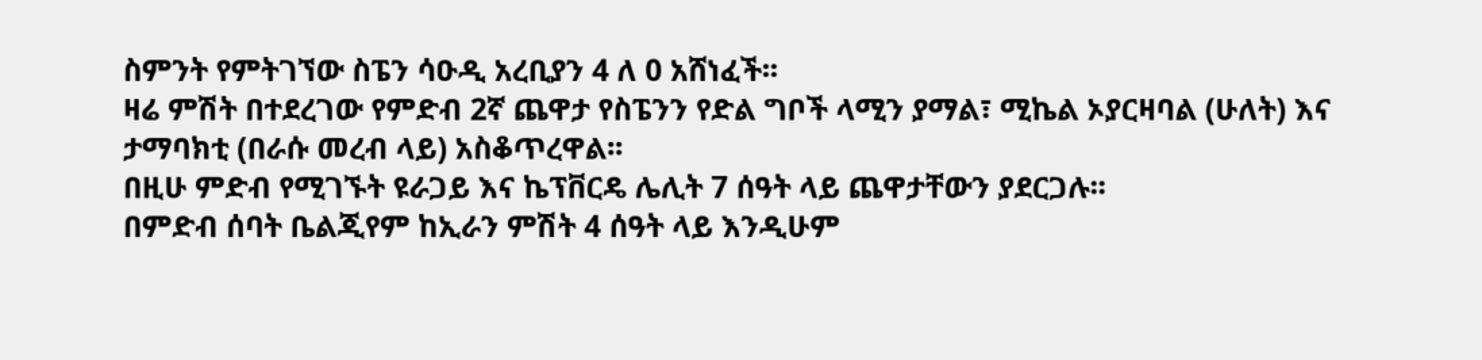ስምንት የምትገኘው ስፔን ሳዑዲ አረቢያን 4 ለ 0 አሸነፈች፡፡
ዛሬ ምሽት በተደረገው የምድብ 2ኛ ጨዋታ የስፔንን የድል ግቦች ላሚን ያማል፣ ሚኬል ኦያርዛባል (ሁለት) እና ታማባክቲ (በራሱ መረብ ላይ) አስቆጥረዋል፡፡
በዚሁ ምድብ የሚገኙት ዩራጋይ እና ኬፕቨርዴ ሌሊት 7 ሰዓት ላይ ጨዋታቸውን ያደርጋሉ፡፡
በምድብ ሰባት ቤልጂየም ከኢራን ምሽት 4 ሰዓት ላይ እንዲሁም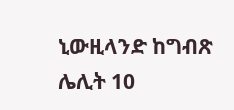ኒውዚላንድ ከግብጽ ሌሊት 10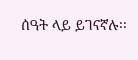ሰዓት ላይ ይገናኛሉ፡፡